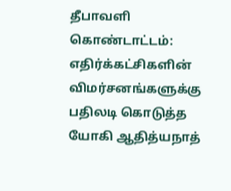தீபாவளி கொண்டாட்டம்: எதிர்க்கட்சிகளின் விமர்சனங்களுக்கு பதிலடி கொடுத்த யோகி ஆதித்யநாத்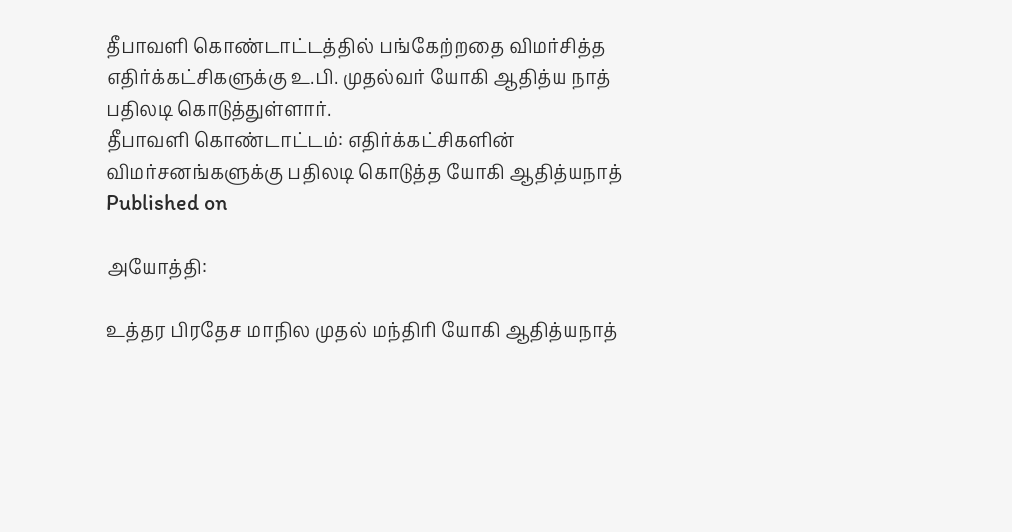தீபாவளி கொண்டாட்டத்தில் பங்கேற்றதை விமர்சித்த எதிர்க்கட்சிகளுக்கு உ.பி. முதல்வர் யோகி ஆதித்ய நாத் பதிலடி கொடுத்துள்ளார்.
தீபாவளி கொண்டாட்டம்: எதிர்க்கட்சிகளின் விமர்சனங்களுக்கு பதிலடி கொடுத்த யோகி ஆதித்யநாத்
Published on

அயோத்தி:

உத்தர பிரதேச மாநில முதல் மந்திரி யோகி ஆதித்யநாத்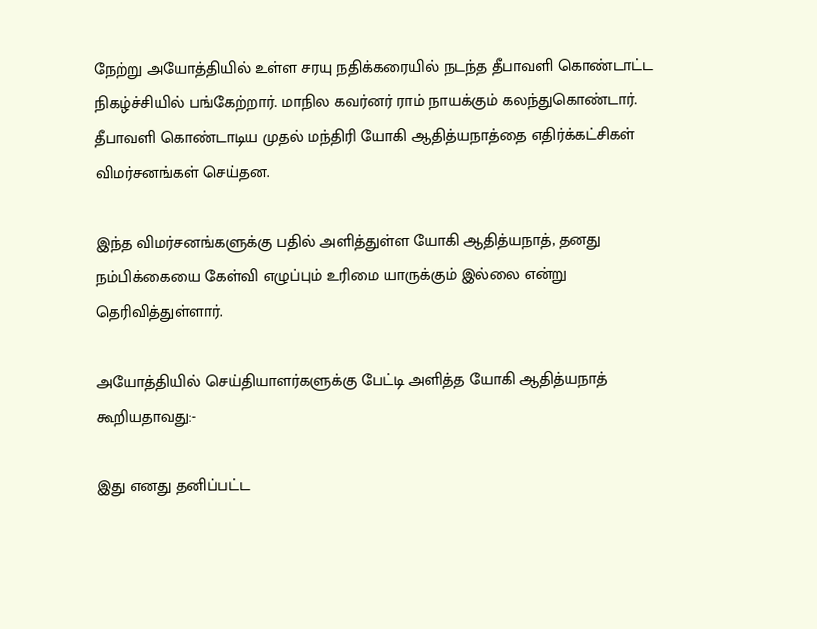நேற்று அயோத்தியில் உள்ள சரயு நதிக்கரையில் நடந்த தீபாவளி கொண்டாட்ட நிகழ்ச்சியில் பங்கேற்றார். மாநில கவர்னர் ராம் நாயக்கும் கலந்துகொண்டார். தீபாவளி கொண்டாடிய முதல் மந்திரி யோகி ஆதித்யநாத்தை எதிர்க்கட்சிகள் விமர்சனங்கள் செய்தன.

இந்த விமர்சனங்களுக்கு பதில் அளித்துள்ள யோகி ஆதித்யநாத், தனது நம்பிக்கையை கேள்வி எழுப்பும் உரிமை யாருக்கும் இல்லை என்று தெரிவித்துள்ளார்.

அயோத்தியில் செய்தியாளர்களுக்கு பேட்டி அளித்த யோகி ஆதித்யநாத் கூறியதாவது:-

இது எனது தனிப்பட்ட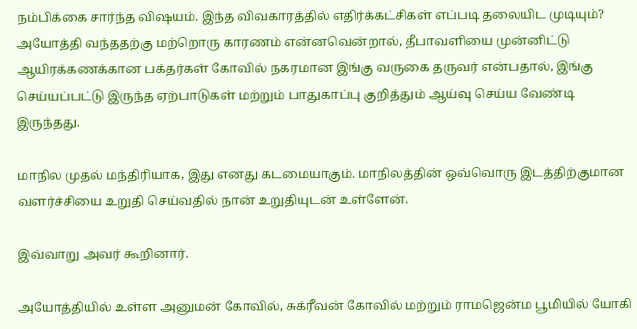நம்பிக்கை சார்ந்த விஷயம். இந்த விவகாரத்தில் எதிர்க்கட்சிகள் எப்படி தலையிட முடியும்? அயோத்தி வந்ததற்கு மற்றொரு காரணம் என்னவென்றால், தீபாவளியை முன்னிட்டு ஆயிரக்கணக்கான பக்தர்கள் கோவில் நகரமான இங்கு வருகை தருவர் என்பதால், இங்கு செய்யப்பட்டு இருந்த ஏற்பாடுகள் மற்றும் பாதுகாப்பு குறித்தும் ஆய்வு செய்ய வேண்டி இருந்தது.

மாநில முதல் மந்திரியாக, இது எனது கடமையாகும். மாநிலத்தின் ஒவ்வொரு இடத்திற்குமான வளர்ச்சியை உறுதி செய்வதில் நான் உறுதியுடன் உள்ளேன்.

இவ்வாறு அவர் கூறினார்.

அயோத்தியில் உள்ள அனுமன் கோவில், சுக்ரீவன் கோவில் மற்றும் ராமஜென்ம பூமியில் யோகி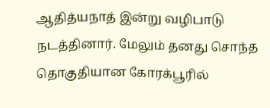ஆதித்யநாத் இன்று வழிபாடு நடத்தினார். மேலும் தனது சொந்த தொகுதியான கோரக்பூரில்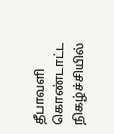தீபாவளி கொண்டாட்ட நிகழ்ச்சியில்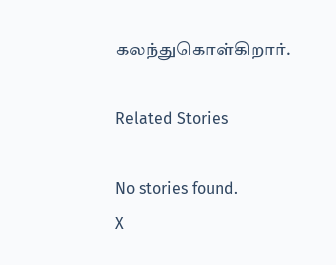கலந்துகொள்கிறார்.

Related Stories

No stories found.
X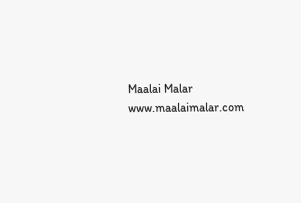Maalai Malar
www.maalaimalar.com